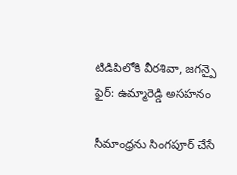టిడిపిలోకి వీరశివా, జగన్పై ఫైర్: ఉమ్మారెడ్డి అసహనం

సీమాంధ్రను సింగపూర్ చేసే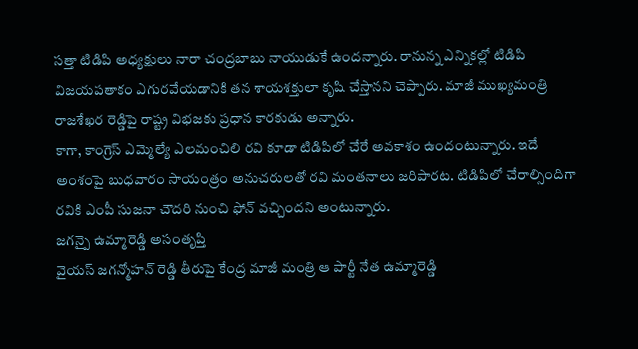సత్తా టిడిపి అధ్యక్షులు నారా చంద్రబాబు నాయుడుకే ఉందన్నారు. రానున్న ఎన్నికల్లో టిడిపి విజయపతాకం ఎగురవేయడానికి తన శాయశక్తులా కృషి చేస్తానని చెప్పారు. మాజీ ముఖ్యమంత్రి రాజశేఖర రెడ్డిపై రాష్ట్ర విభజకు ప్రధాన కారకుడు అన్నారు.
కాగా, కాంగ్రెస్ ఎమ్మెల్యే ఎలమంచిలి రవి కూడా టిడిపిలో చేరే అవకాశం ఉందంటున్నారు. ఇదే అంశంపై బుధవారం సాయంత్రం అనుచరులతో రవి మంతనాలు జరిపారట. టిడిపిలో చేరాల్సిందిగా రవికి ఎంపీ సుజనా చౌదరి నుంచి ఫోన్ వచ్చిందని అంటున్నారు.
జగన్పై ఉమ్మారెడ్డి అసంతృప్తి
వైయస్ జగన్మోహన్ రెడ్డి తీరుపై కేంద్ర మాజీ మంత్రి ఆ పార్టీ నేత ఉమ్మారెడ్డి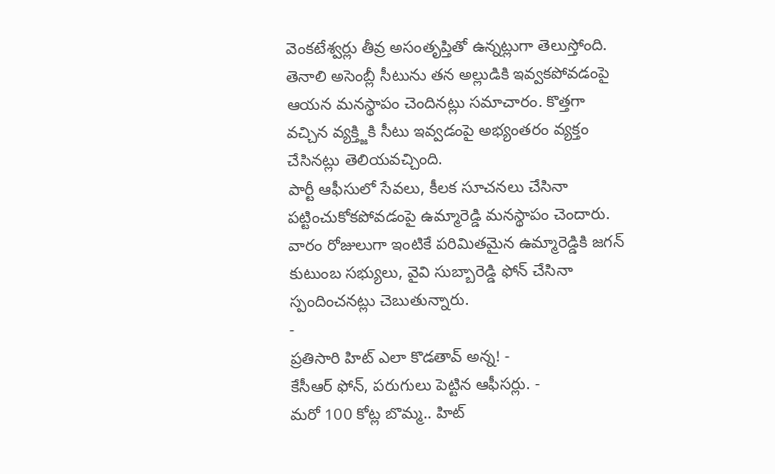వెంకటేశ్వర్లు తీవ్ర అసంతృప్తితో ఉన్నట్లుగా తెలుస్తోంది. తెనాలి అసెంబ్లీ సీటును తన అల్లుడికి ఇవ్వకపోవడంపై ఆయన మనస్థాపం చెందినట్లు సమాచారం. కొత్తగా వచ్చిన వ్యక్త్జికి సీటు ఇవ్వడంపై అభ్యంతరం వ్యక్తం చేసినట్లు తెలియవచ్చింది.
పార్టీ ఆఫీసులో సేవలు, కీలక సూచనలు చేసినా పట్టించుకోకపోవడంపై ఉమ్మారెడ్డి మనస్థాపం చెందారు. వారం రోజులుగా ఇంటికే పరిమితమైన ఉమ్మారెడ్డికి జగన్ కుటుంబ సభ్యులు, వైవి సుబ్బారెడ్డి ఫోన్ చేసినా స్పందించనట్లు చెబుతున్నారు.
-
ప్రతిసారి హిట్ ఎలా కొడతావ్ అన్న! -
కేసీఆర్ ఫోన్, పరుగులు పెట్టిన ఆఫీసర్లు. -
మరో 100 కోట్ల బొమ్మ.. హిట్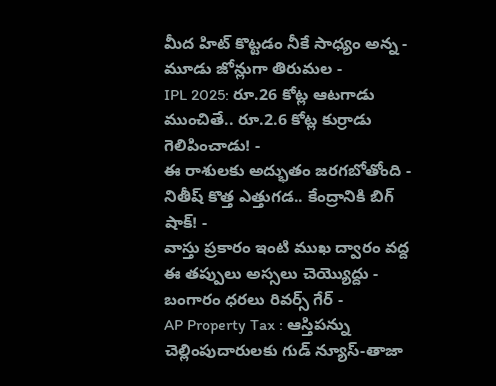మీద హిట్ కొట్టడం నీకే సాధ్యం అన్న -
మూడు జోన్లుగా తిరుమల -
IPL 2025: రూ.26 కోట్ల ఆటగాడు ముంచితే.. రూ.2.6 కోట్ల కుర్రాడు గెలిపించాడు! -
ఈ రాశులకు అద్భుతం జరగబోతోంది -
నితీష్ కొత్త ఎత్తుగడ.. కేంద్రానికి బిగ్ షాక్! -
వాస్తు ప్రకారం ఇంటి ముఖ ద్వారం వద్ద ఈ తప్పులు అస్సలు చెయ్యొద్దు -
బంగారం ధరలు రివర్స్ గేర్ -
AP Property Tax : ఆస్తిపన్ను చెల్లింపుదారులకు గుడ్ న్యూస్-తాజా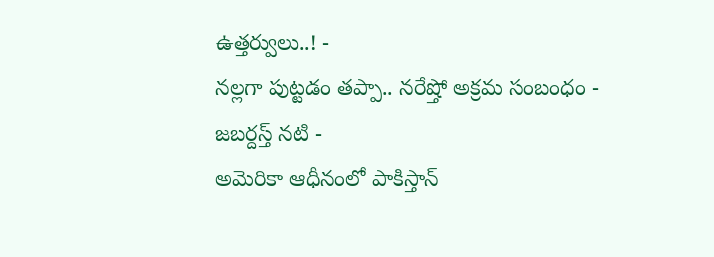ఉత్తర్వులు..! -
నల్లగా పుట్టడం తప్పా.. నరేష్తో అక్రమ సంబంధం - జబర్దస్త్ నటి -
అమెరికా ఆధీనంలో పాకిస్తాన్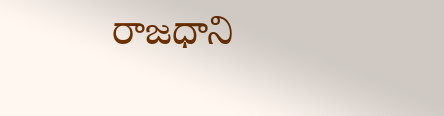రాజధాని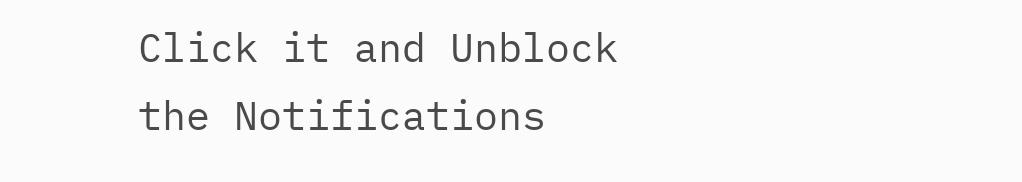Click it and Unblock the Notifications